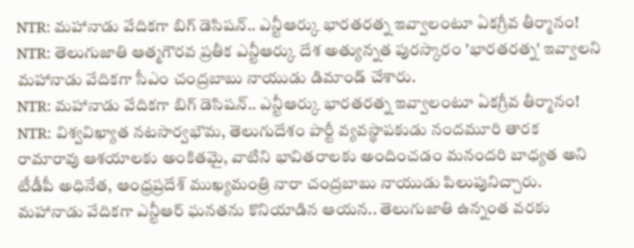NTR: మహానాడు వేదికగా బిగ్ డెసిషన్.. ఎన్టీఆర్కు భారతరత్న ఇవ్వాలంటూ ఏకగ్రీవ తీర్మానం!
NTR: తెలుగుజాతి ఆత్మగౌరవ ప్రతీక ఎన్టీఆర్కు దేశ అత్యున్నత పురస్కారం 'భారతరత్న' ఇవ్వాలని మహానాడు వేదికగా సీఎం చంద్రబాబు నాయుడు డిమాండ్ చేశారు.
NTR: మహానాడు వేదికగా బిగ్ డెసిషన్.. ఎన్టీఆర్కు భారతరత్న ఇవ్వాలంటూ ఏకగ్రీవ తీర్మానం!
NTR: విశ్వవిఖ్యాత నటసార్వభౌమ, తెలుగుదేశం పార్టీ వ్యవస్థాపకుడు నందమూరి తారక రామారావు ఆశయాలకు అంకితమై, వాటిని భావితరాలకు అందించడం మనందరి బాధ్యత అని టీడీపీ అధినేత, ఆంధ్రప్రదేశ్ ముఖ్యమంత్రి నారా చంద్రబాబు నాయుడు పిలుపునిచ్చారు. మహానాడు వేదికగా ఎన్టీఆర్ ఘనతను కొనియాడిన ఆయన.. తెలుగుజాతి ఉన్నంత వరకు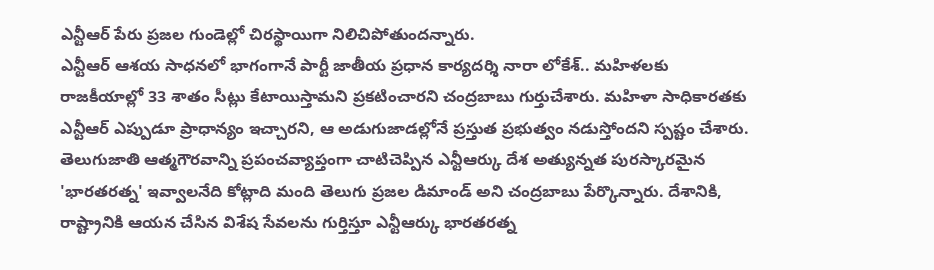ఎన్టీఆర్ పేరు ప్రజల గుండెల్లో చిరస్థాయిగా నిలిచిపోతుందన్నారు.
ఎన్టీఆర్ ఆశయ సాధనలో భాగంగానే పార్టీ జాతీయ ప్రధాన కార్యదర్శి నారా లోకేశ్.. మహిళలకు రాజకీయాల్లో 33 శాతం సీట్లు కేటాయిస్తామని ప్రకటించారని చంద్రబాబు గుర్తుచేశారు. మహిళా సాధికారతకు ఎన్టీఆర్ ఎప్పుడూ ప్రాధాన్యం ఇచ్చారని, ఆ అడుగుజాడల్లోనే ప్రస్తుత ప్రభుత్వం నడుస్తోందని స్పష్టం చేశారు.
తెలుగుజాతి ఆత్మగౌరవాన్ని ప్రపంచవ్యాప్తంగా చాటిచెప్పిన ఎన్టీఆర్కు దేశ అత్యున్నత పురస్కారమైన 'భారతరత్న' ఇవ్వాలనేది కోట్లాది మంది తెలుగు ప్రజల డిమాండ్ అని చంద్రబాబు పేర్కొన్నారు. దేశానికి, రాష్ట్రానికి ఆయన చేసిన విశేష సేవలను గుర్తిస్తూ ఎన్టీఆర్కు భారతరత్న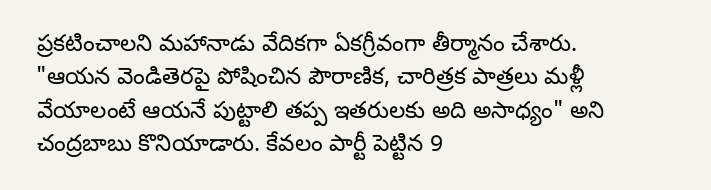ప్రకటించాలని మహానాడు వేదికగా ఏకగ్రీవంగా తీర్మానం చేశారు.
"ఆయన వెండితెరపై పోషించిన పౌరాణిక, చారిత్రక పాత్రలు మళ్లీ వేయాలంటే ఆయనే పుట్టాలి తప్ప ఇతరులకు అది అసాధ్యం" అని చంద్రబాబు కొనియాడారు. కేవలం పార్టీ పెట్టిన 9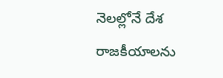నెలల్లోనే దేశ రాజకీయాలను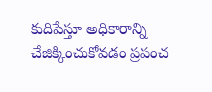కుదిపేస్తూ అధికారాన్ని చేజిక్కించుకోవడం ప్రపంచ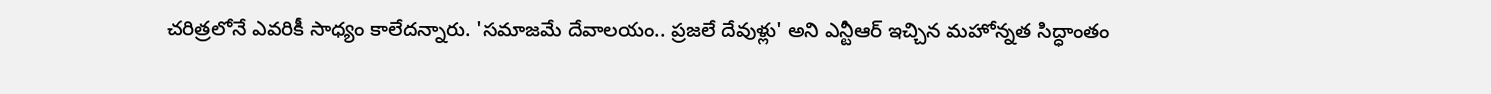చరిత్రలోనే ఎవరికీ సాధ్యం కాలేదన్నారు. 'సమాజమే దేవాలయం.. ప్రజలే దేవుళ్లు' అని ఎన్టీఆర్ ఇచ్చిన మహోన్నత సిద్ధాంతం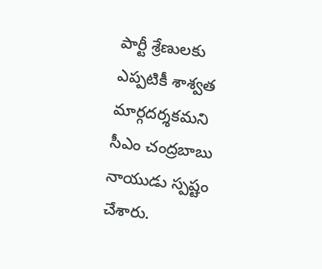పార్టీ శ్రేణులకు ఎప్పటికీ శాశ్వత మార్గదర్శకమని సీఎం చంద్రబాబు నాయుడు స్పష్టం చేశారు.